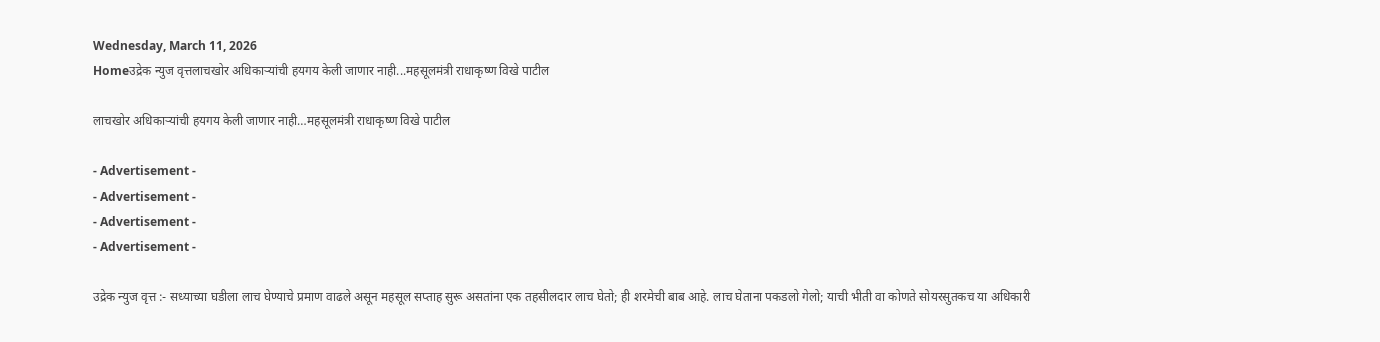Wednesday, March 11, 2026
Homeउद्रेक न्युज वृत्तलाचखोर अधिकाऱ्यांची हयगय केली जाणार नाही...महसूलमंत्री राधाकृष्ण विखे पाटील

लाचखोर अधिकाऱ्यांची हयगय केली जाणार नाही…महसूलमंत्री राधाकृष्ण विखे पाटील

- Advertisement -
- Advertisement -
- Advertisement -
- Advertisement -

उद्रेक न्युज वृत्त :- सध्याच्या घडीला लाच घेण्याचे प्रमाण वाढले असून महसूल सप्ताह सुरू असतांना एक तहसीलदार लाच घेतो; ही शरमेची बाब आहे. लाच घेताना पकडलो गेलो; याची भीती वा कोणते सोयरसुतकच या अधिकारी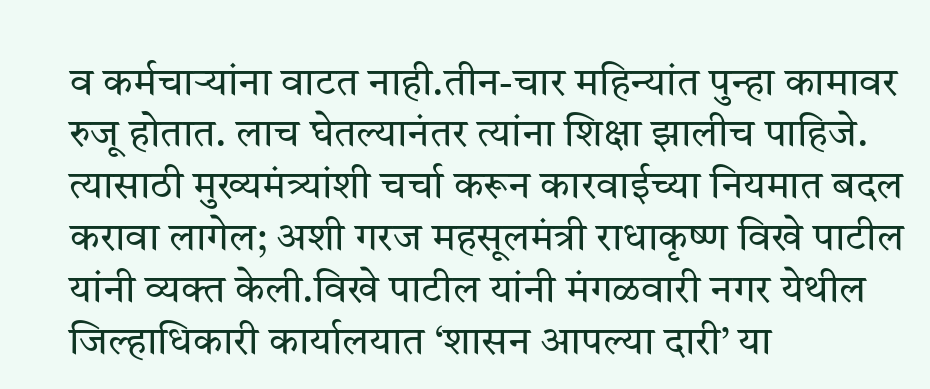व कर्मचाऱ्यांना वाटत नाही.तीन-चार महिन्यांत पुन्हा कामावर रुजू होतात. लाच घेतल्यानंतर त्यांना शिक्षा झालीच पाहिजे. त्यासाठी मुख्यमंत्र्यांशी चर्चा करून कारवाईच्या नियमात बदल करावा लागेल; अशी गरज महसूलमंत्री राधाकृष्ण विखे पाटील यांनी व्यक्त केली.विखे पाटील यांनी मंगळवारी नगर येथील जिल्हाधिकारी कार्यालयात ‘शासन आपल्या दारी’ या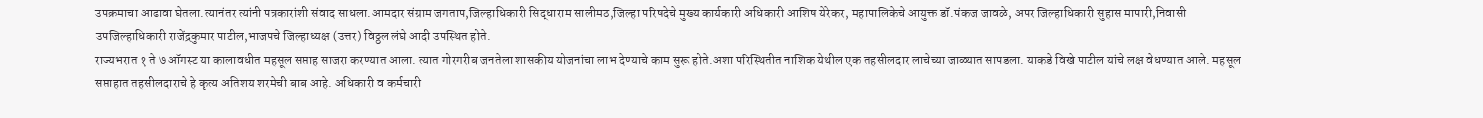उपक्रमाचा आढावा घेतला.त्यानंतर त्यांनी पत्रकारांशी संवाद साधला.आमदार संग्राम जगताप,जिल्हाधिकारी सिद्धाराम सालीमठ,जिल्हा परिषदेचे मुख्य कार्यकारी अधिकारी आशिष येरेकर, महापालिकेचे आयुक्त डॉ.पंकज जावळे, अपर जिल्हाधिकारी सुहास मापारी,निवासी उपजिल्हाधिकारी राजेंद्रकुमार पाटील,भाजपचे जिल्हाध्यक्ष (उत्तर) विठ्ठल लंघे आदी उपस्थित होते.
राज्यभरात १ ते ७ ऑगस्ट या कालावधीत महसूल सप्ताह साजरा करण्यात आला. त्यात गोरगरीब जनतेला शासकीय योजनांचा लाभ देण्याचे काम सुरू होते.अशा परिस्थितीत नाशिक येथील एक तहसीलदार लाचेच्या जाळ्यात सापडला. याकडे विखे पाटील यांचे लक्ष वेधण्यात आले. महसूल सप्ताहात तहसीलदाराचे हे कृत्य अतिशय शरमेची बाब आहे. अधिकारी व कर्मचारी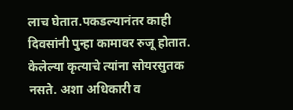लाच घेतात.पकडल्यानंतर काही दिवसांनी पुन्हा कामावर रुजू होतात. केलेल्या कृत्याचे त्यांना सोयरसुतक नसते. अशा अधिकारी व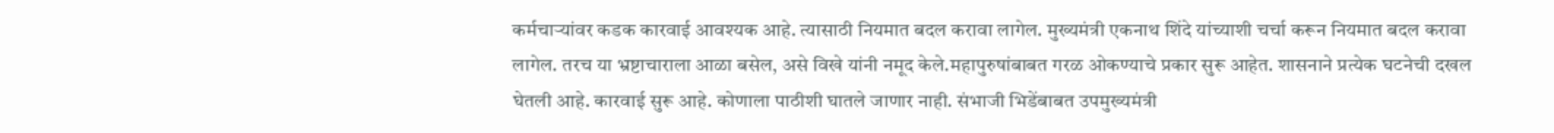कर्मचाऱ्यांवर कडक कारवाई आवश्यक आहे. त्यासाठी नियमात बदल करावा लागेल. मुख्यमंत्री एकनाथ शिंदे यांच्याशी चर्चा करून नियमात बदल करावा लागेल. तरच या भ्रष्टाचाराला आळा बसेल, असे विखे यांनी नमूद केले.महापुरुषांबाबत गरळ ओकण्याचे प्रकार सुरू आहेत. शासनाने प्रत्येक घटनेची दखल घेतली आहे. कारवाई सुरू आहे. कोणाला पाठीशी घातले जाणार नाही. संभाजी भिडेंबाबत उपमुख्यमंत्री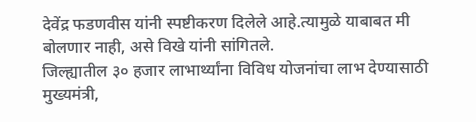देवेंद्र फडणवीस यांनी स्पष्टीकरण दिलेले आहे.त्यामुळे याबाबत मी बोलणार नाही, असे विखे यांनी सांगितले.
जिल्ह्यातील ३० हजार लाभार्थ्यांना विविध योजनांचा लाभ देण्यासाठी मुख्यमंत्री,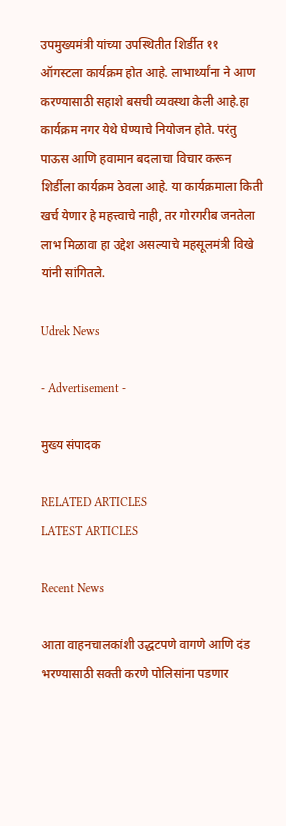उपमुख्यमंत्री यांच्या उपस्थितीत शिर्डीत ११ ऑगस्टला कार्यक्रम होत आहे. लाभार्थ्यांना ने आण करण्यासाठी सहाशे बसची व्यवस्था केली आहे.हा कार्यक्रम नगर येथे घेण्याचे नियोजन होते. परंतु पाऊस आणि हवामान बदलाचा विचार करून शिर्डीला कार्यक्रम ठेवला आहे. या कार्यक्रमाला किती खर्च येणार हे महत्त्वाचे नाही, तर गोरगरीब जनतेला लाभ मिळावा हा उद्देश असल्याचे महसूलमंत्री विखे यांनी सांगितले.

Udrek News

- Advertisement -

मुख्य संपादक

RELATED ARTICLES
LATEST ARTICLES

Recent News

आता वाहनचालकांशी उद्धटपणे वागणे आणि दंड भरण्यासाठी सक्ती करणे पोलिसांना पडणार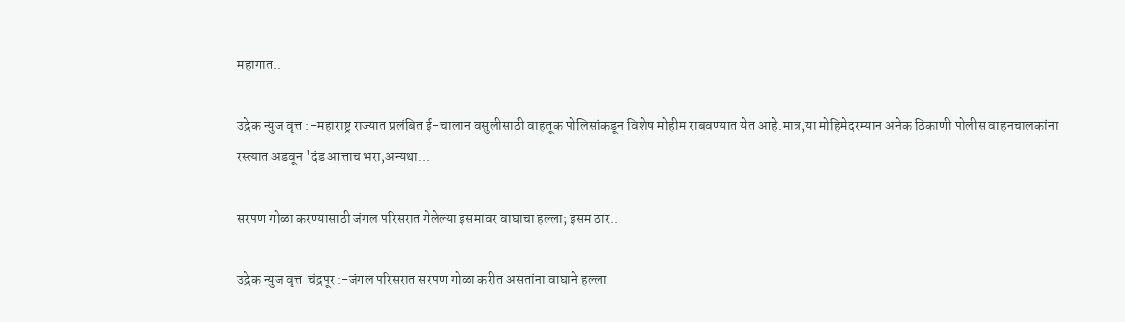महागात..

उद्रेक न्युज वृत्त :-महाराष्ट्र राज्यात प्रलंबित ई-चालान वसुलीसाठी वाहतूक पोलिसांकडून विशेष मोहीम राबवण्यात येत आहे.मात्र,या मोहिमेदरम्यान अनेक ठिकाणी पोलीस वाहनचालकांना रस्त्यात अडवून 'दंड आत्ताच भरा,अन्यथा...

सरपण गोळा करण्यासाठी जंगल परिसरात गेलेल्या इसमावर वाघाचा हल्ला; इसम ठार..

उद्रेक न्युज वृत्त  चंद्रपूर :-जंगल परिसरात सरपण गोळा करीत असतांना वाघाने हल्ला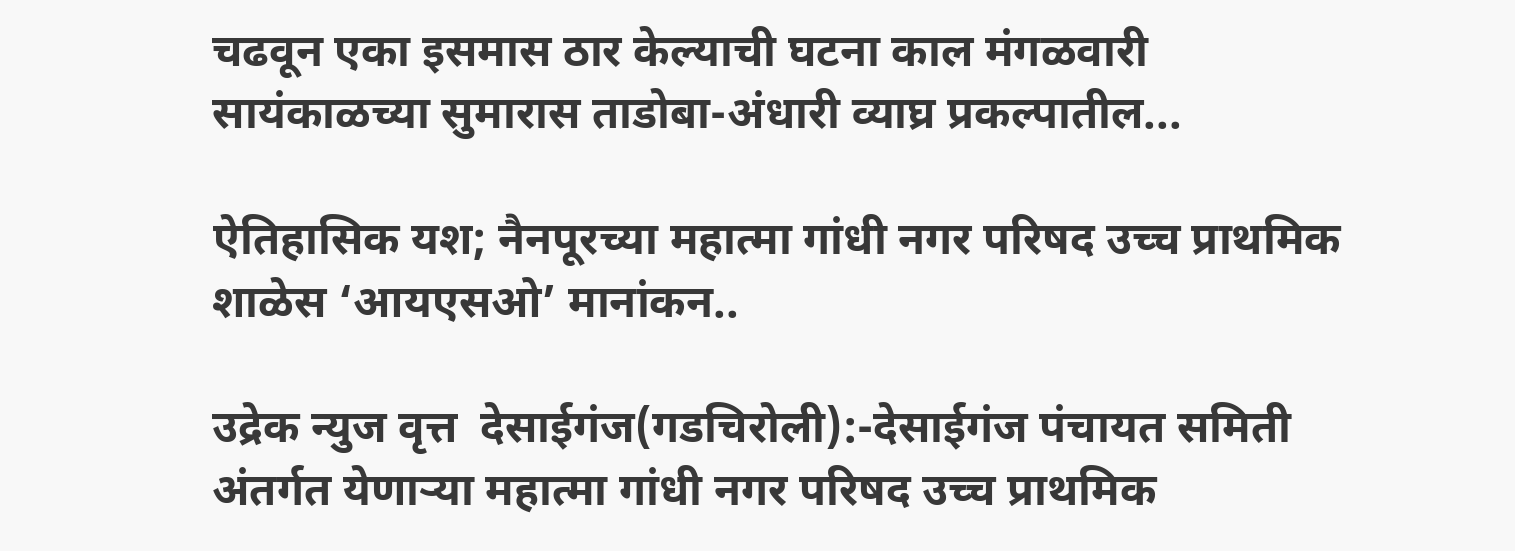चढवून एका इसमास ठार केल्याची घटना काल मंगळवारी सायंकाळच्या सुमारास ताडोबा-अंधारी व्याघ्र प्रकल्पातील...

ऐतिहासिक यश; नैनपूरच्या महात्मा गांधी नगर परिषद उच्च प्राथमिक शाळेस ‘आयएसओ’ मानांकन..

उद्रेक न्युज वृत्त  देसाईगंज(गडचिरोली):-देसाईगंज पंचायत समिती अंतर्गत येणाऱ्या महात्मा गांधी नगर परिषद उच्च प्राथमिक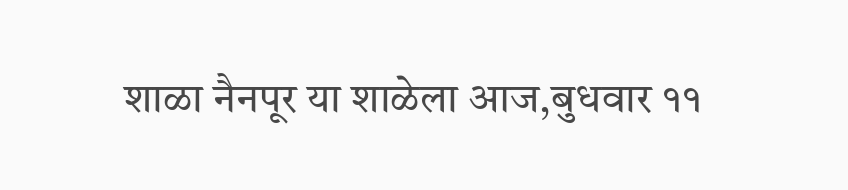शाळा नैनपूर या शाळेला आज,बुधवार ११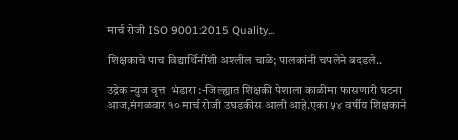मार्च रोजी ISO 9001:2015 Quality...

शिक्षकाचे पाच विद्यार्थिनींशी अश्लील चाळे; पालकांनी चपलेने बदडले..

उद्रेक न्युज वृत्त  भंडारा :-जिल्ह्यात शिक्षकी पेशाला काळीमा फासणारी घटना आज,मंगळवार १० मार्च रोजी उघडकीस आली आहे.एका ५४ वर्षीय शिक्षकाने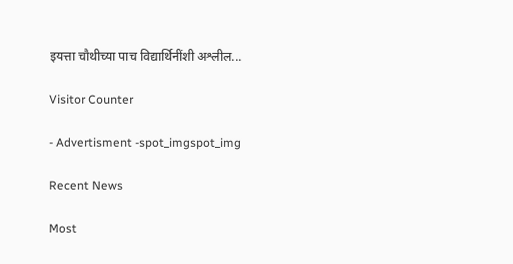इयत्ता चौथीच्या पाच विद्यार्थिनींशी अश्लील...

Visitor Counter

- Advertisment -spot_imgspot_img

Recent News

Most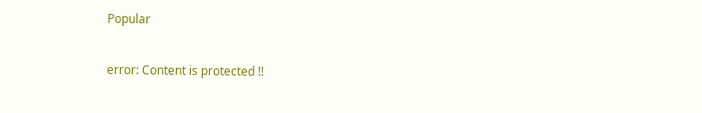Popular

error: Content is protected !!